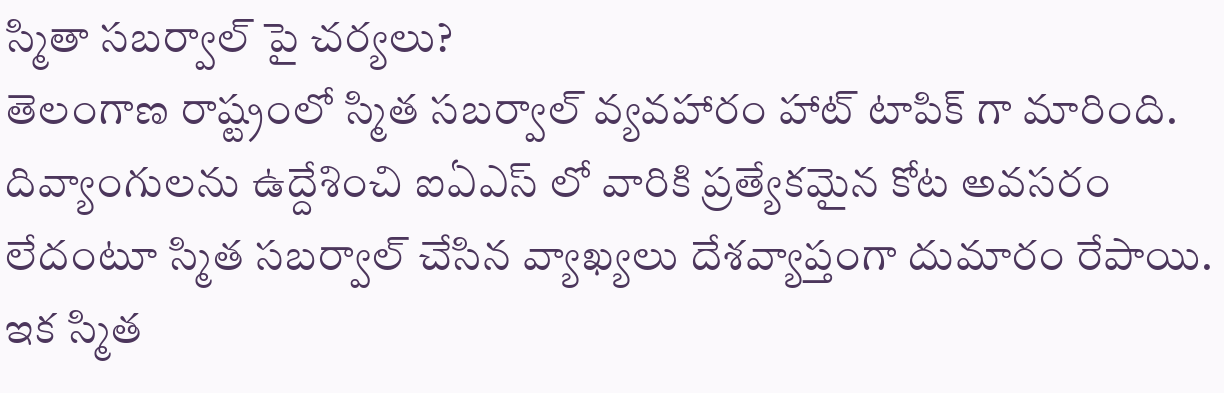స్మితా సబర్వాల్ పై చర్యలు?
తెలంగాణ రాష్ట్రంలో స్మిత సబర్వాల్ వ్యవహారం హాట్ టాపిక్ గా మారింది. దివ్యాంగులను ఉద్దేశించి ఐఏఎస్ లో వారికి ప్రత్యేకమైన కోట అవసరం లేదంటూ స్మిత సబర్వాల్ చేసిన వ్యాఖ్యలు దేశవ్యాప్తంగా దుమారం రేపాయి. ఇక స్మిత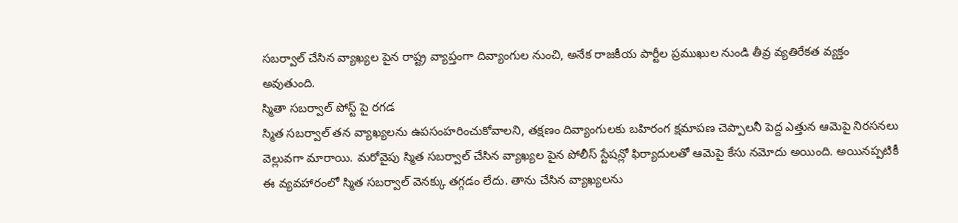సబర్వాల్ చేసిన వ్యాఖ్యల పైన రాష్ట్ర వ్యాప్తంగా దివ్యాంగుల నుంచి, అనేక రాజకీయ పార్టీల ప్రముఖుల నుండి తీవ్ర వ్యతిరేకత వ్యక్తం అవుతుంది.
స్మితా సబర్వాల్ పోస్ట్ పై రగడ
స్మిత సబర్వాల్ తన వ్యాఖ్యలను ఉపసంహరించుకోవాలని, తక్షణం దివ్యాంగులకు బహిరంగ క్షమాపణ చెప్పాలనీ పెద్ద ఎత్తున ఆమెపై నిరసనలు వెల్లువగా మారాయి. మరోవైపు స్మిత సబర్వాల్ చేసిన వ్యాఖ్యల పైన పోలీస్ స్టేషన్లో ఫిర్యాదులతో ఆమెపై కేసు నమోదు అయింది. అయినప్పటికీ ఈ వ్యవహారంలో స్మిత సబర్వాల్ వెనక్కు తగ్గడం లేదు. తాను చేసిన వ్యాఖ్యలను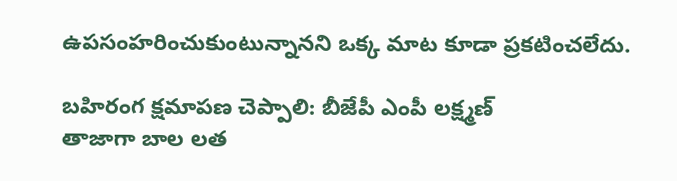ఉపసంహరించుకుంటున్నానని ఒక్క మాట కూడా ప్రకటించలేదు.

బహిరంగ క్షమాపణ చెప్పాలి: బీజేపీ ఎంపీ లక్ష్మణ్
తాజాగా బాల లత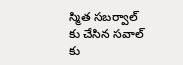స్మిత సబర్వాల్ కు చేసిన సవాల్ కు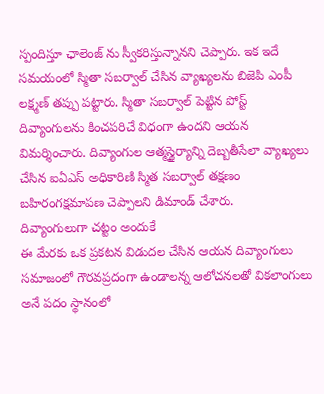స్పందిస్తూ ఛాలెంజ్ ను స్వీకరిస్తున్నానని చెప్పారు. ఇక ఇదే సమయంలో స్మితా సబర్వాల్ చేసిన వ్యాఖ్యలను బిజెపి ఎంపీ లక్ష్మణ్ తప్పు పట్టారు. స్మితా సబర్వాల్ పెట్టిన పోస్ట్ దివ్యాంగులను కించపరిచే విధంగా ఉందని ఆయన విమర్శించారు. దివ్యాంగుల ఆత్మస్థైర్యాన్ని దెబ్బతీసేలా వ్యాఖ్యలు చేసిన ఐఏఎస్ అధికారిణి స్మిత సబర్వాల్ తక్షణం బహిరంగక్షమాపణ చెప్పాలని డిమాండ్ చేశారు.
దివ్యాంగులుగా చట్టం అందుకే
ఈ మేరకు ఒక ప్రకటన విడుదల చేసిన ఆయన దివ్యాంగులు సమాజంలో గౌరవప్రదంగా ఉండాలన్న ఆలోచనలతో వికలాంగులు అనే పదం స్థానంలో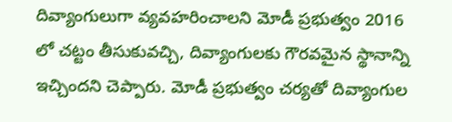దివ్యాంగులుగా వ్యవహరించాలని మోడీ ప్రభుత్వం 2016 లో చట్టం తీసుకువచ్చి, దివ్యాంగులకు గౌరవమైన స్థానాన్ని ఇచ్చిందని చెప్పారు. మోడీ ప్రభుత్వం చర్యతో దివ్యాంగుల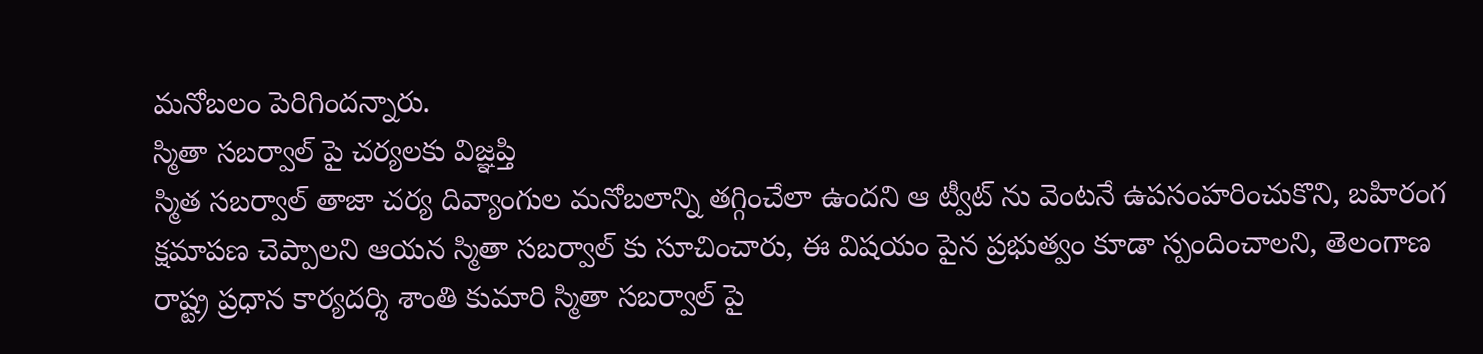మనోబలం పెరిగిందన్నారు.
స్మితా సబర్వాల్ పై చర్యలకు విజ్ఞప్తి
స్మిత సబర్వాల్ తాజా చర్య దివ్యాంగుల మనోబలాన్ని తగ్గించేలా ఉందని ఆ ట్వీట్ ను వెంటనే ఉపసంహరించుకొని, బహిరంగ క్షమాపణ చెప్పాలని ఆయన స్మితా సబర్వాల్ కు సూచించారు, ఈ విషయం పైన ప్రభుత్వం కూడా స్పందించాలని, తెలంగాణ రాష్ట్ర ప్రధాన కార్యదర్శి శాంతి కుమారి స్మితా సబర్వాల్ పై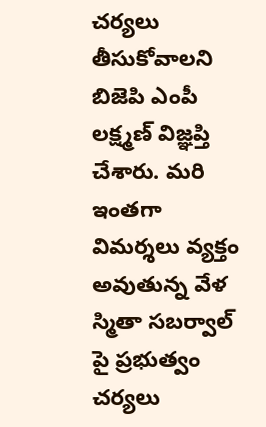చర్యలు తీసుకోవాలని బిజెపి ఎంపీ లక్ష్మణ్ విజ్ఞప్తి చేశారు. మరి ఇంతగా విమర్శలు వ్యక్తం అవుతున్న వేళ స్మితా సబర్వాల్ పై ప్రభుత్వం చర్యలు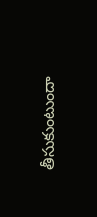తీసుకుంటుందా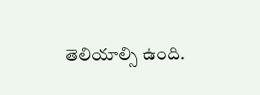తెలియాల్సి ఉంది.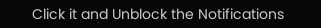Click it and Unblock the Notifications